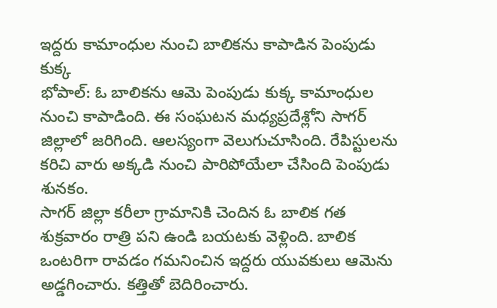ఇద్దరు కామాంధుల నుంచి బాలికను కాపాడిన పెంపుడు కుక్క
భోపాల్: ఓ బాలికను ఆమె పెంపుడు కుక్క కామాంధుల నుంచి కాపాడింది. ఈ సంఘటన మధ్యప్రదేశ్లోని సాగర్ జిల్లాలో జరిగింది. ఆలస్యంగా వెలుగుచూసింది. రేపిస్టులను కరిచి వారు అక్కడి నుంచి పారిపోయేలా చేసింది పెంపుడు శునకం.
సాగర్ జిల్లా కరీలా గ్రామానికి చెందిన ఓ బాలిక గత శుక్రవారం రాత్రి పని ఉండి బయటకు వెళ్లింది. బాలిక ఒంటరిగా రావడం గమనించిన ఇద్దరు యువకులు ఆమెను అడ్డగించారు. కత్తితో బెదిరించారు.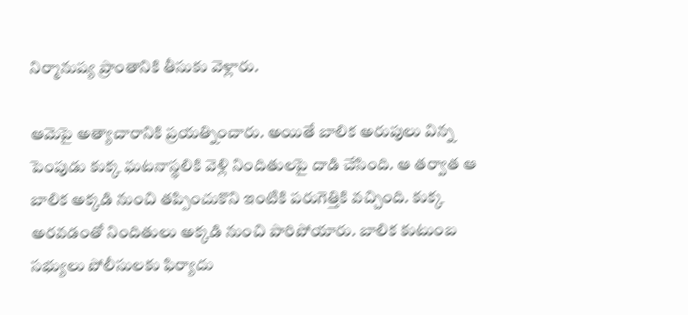నిర్మానుష్య ప్రాంతానికి తీసుకు వెళ్లారు.

ఆమెపై అత్యాచారానికి ప్రయత్నించారు. అయితే బాలిక అరుపులు విన్న పెంపుడు కుక్క ఘటనాస్థలికి వెళ్లి నిందితులపై దాడి చేసింది. ఆ తర్వాత ఆ బాలిక అక్కడి నుంచి తప్పించుకొని ఇంటికి పరుగెత్తికి వచ్చింది. కుక్క అరవడంతో నిందితులు అక్కడి నుంచి పారిపోయారు. బాలిక కుటుంబ సభ్యులు పోలీసులకు ఫిర్యాదు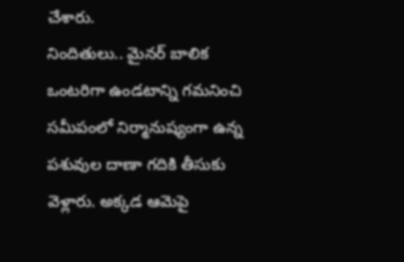చేశారు.
నిందితులు.. మైనర్ బాలిక ఒంటరిగా ఉండటాన్ని గమనించి సమీపంలో నిర్మానుష్యంగా ఉన్న పశువుల దాణా గదికి తీసుకు వెళ్లారు. అక్కడ ఆమెపై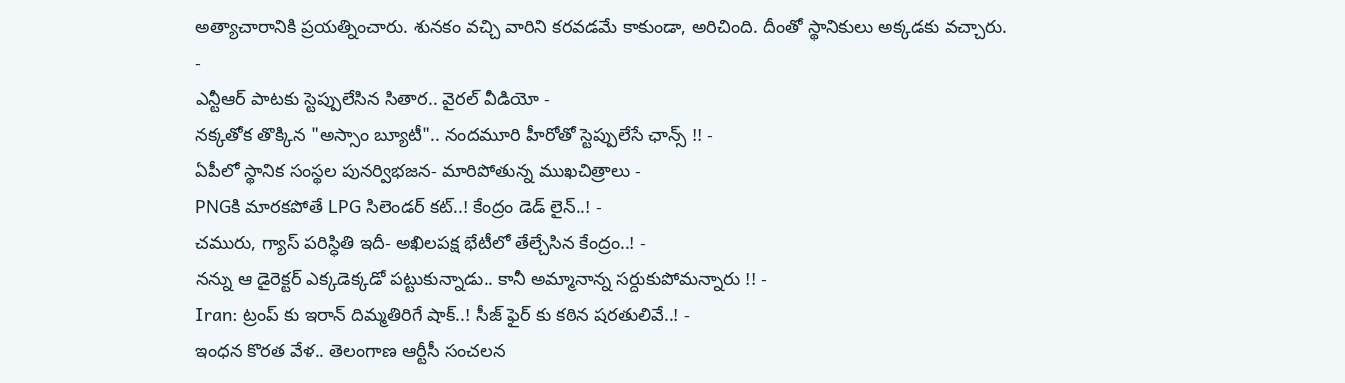అత్యాచారానికి ప్రయత్నించారు. శునకం వచ్చి వారిని కరవడమే కాకుండా, అరిచింది. దీంతో స్థానికులు అక్కడకు వచ్చారు.
-
ఎన్టీఆర్ పాటకు స్టెప్పులేసిన సితార.. వైరల్ వీడియో -
నక్కతోక తొక్కిన "అస్సాం బ్యూటీ".. నందమూరి హీరోతో స్టెప్పులేసే ఛాన్స్ !! -
ఏపీలో స్థానిక సంస్థల పునర్విభజన- మారిపోతున్న ముఖచిత్రాలు -
PNGకి మారకపోతే LPG సిలెండర్ కట్..! కేంద్రం డెడ్ లైన్..! -
చమురు, గ్యాస్ పరిస్ధితి ఇదీ- అఖిలపక్ష భేటీలో తేల్చేసిన కేంద్రం..! -
నన్ను ఆ డైరెక్టర్ ఎక్కడెక్కడో పట్టుకున్నాడు.. కానీ అమ్మానాన్న సర్దుకుపోమన్నారు !! -
Iran: ట్రంప్ కు ఇరాన్ దిమ్మతిరిగే షాక్..! సీజ్ ఫైర్ కు కఠిన షరతులివే..! -
ఇంధన కొరత వేళ.. తెలంగాణ ఆర్టీసీ సంచలన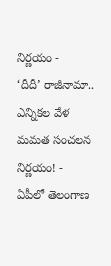నిర్ణయం -
‘దీదీ’ రాజీనామా.. ఎన్నికల వేళ మమత సంచలన నిర్ణయం! -
ఏపీలో తెలంగాణ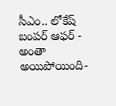సీఎం.. లోకేష్ బంపర్ ఆఫర్ -
అంతా అయిపోయింది-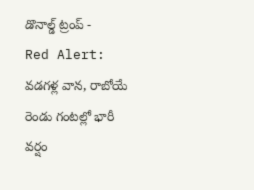డొనాల్డ్ ట్రంప్ -
Red Alert: వడగళ్ల వాన, రాబోయే రెండు గంటల్లో భారీ వర్షం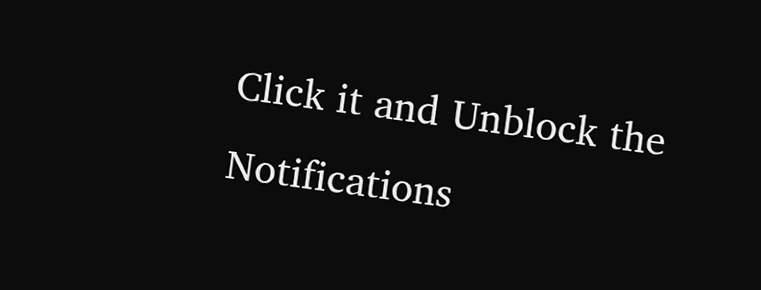Click it and Unblock the Notifications